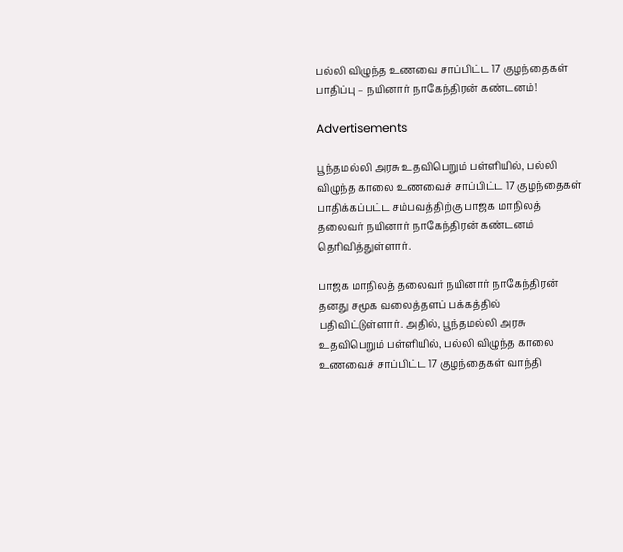பல்லி விழுந்த உணவை சாப்பிட்ட 17 குழந்தைகள் பாதிப்பு – நயினார் நாகேந்திரன் கண்டனம்!

Advertisements

பூந்தமல்லி அரசு உதவிபெறும் பள்ளியில், பல்லி விழுந்த காலை உணவைச் சாப்பிட்ட 17 குழந்தைகள் பாதிக்கப்பட்ட சம்பவத்திற்கு பாஜக மாநிலத் தலைவர் நயினார் நாகேந்திரன் கண்டனம் தெரிவித்துள்ளார்.

பாஜக மாநிலத் தலைவர் நயினார் நாகேந்திரன் தனது சமூக வலைத்தளப் பக்கத்தில் பதிவிட்டுள்ளார். அதில், பூந்தமல்லி அரசு உதவிபெறும் பள்ளியில், பல்லி விழுந்த காலை உணவைச் சாப்பிட்ட 17 குழந்தைகள் வாந்தி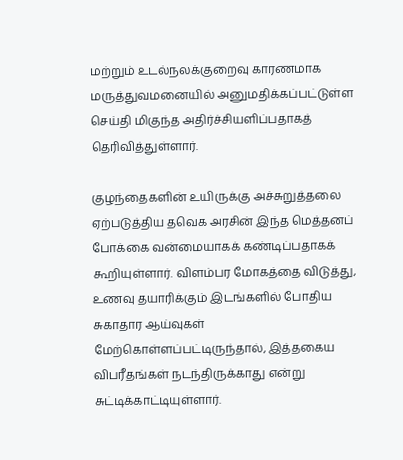மற்றும் உடல்நலக்குறைவு காரணமாக மருத்துவமனையில் அனுமதிக்கப்பட்டுள்ள செய்தி மிகுந்த அதிர்ச்சியளிப்பதாகத் தெரிவித்துள்ளார்.

குழந்தைகளின் உயிருக்கு அச்சுறுத்தலை ஏற்படுத்திய தவெக அரசின் இந்த மெத்தனப் போக்கை வன்மையாகக் கண்டிப்பதாகக் கூறியுள்ளார். விளம்பர மோகத்தை விடுத்து, உணவு தயாரிக்கும் இடங்களில் போதிய சுகாதார ஆய்வுகள் மேற்கொள்ளப்பட்டிருந்தால், இத்தகைய விபரீதங்கள் நடந்திருக்காது என்று சுட்டிக்காட்டியுள்ளார்.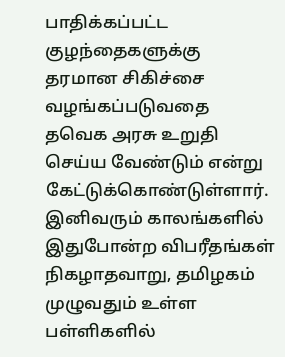பாதிக்கப்பட்ட குழந்தைகளுக்கு தரமான சிகிச்சை வழங்கப்படுவதை தவெக அரசு உறுதி செய்ய வேண்டும் என்று கேட்டுக்கொண்டுள்ளார். இனிவரும் காலங்களில் இதுபோன்ற விபரீதங்கள் நிகழாதவாறு, தமிழகம் முழுவதும் உள்ள பள்ளிகளில்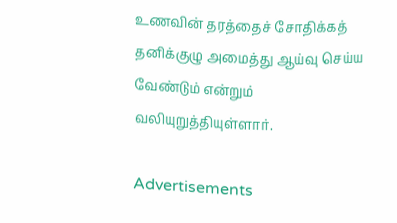உணவின் தரத்தைச் சோதிக்கத் தனிக்குழு அமைத்து ஆய்வு செய்ய வேண்டும் என்றும் வலியுறுத்தியுள்ளார்.

Advertisements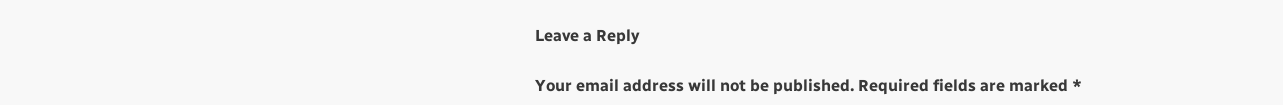Leave a Reply

Your email address will not be published. Required fields are marked *